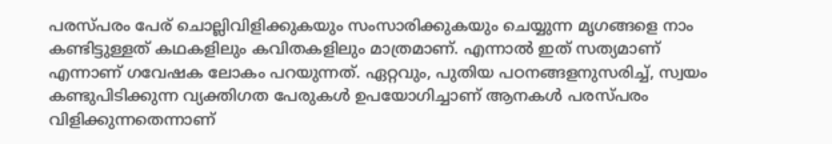പരസ്പരം പേര് ചൊല്ലിവിളിക്കുകയും സംസാരിക്കുകയും ചെയ്യുന്ന മൃഗങ്ങളെ നാം കണ്ടിട്ടുള്ളത് കഥകളിലും കവിതകളിലും മാത്രമാണ്. എന്നാൽ ഇത് സത്യമാണ് എന്നാണ് ഗവേഷക ലോകം പറയുന്നത്. ഏറ്റവും, പുതിയ പഠനങ്ങളനുസരിച്ച്, സ്വയം കണ്ടുപിടിക്കുന്ന വ്യക്തിഗത പേരുകൾ ഉപയോഗിച്ചാണ് ആനകൾ പരസ്പരം വിളിക്കുന്നതെന്നാണ്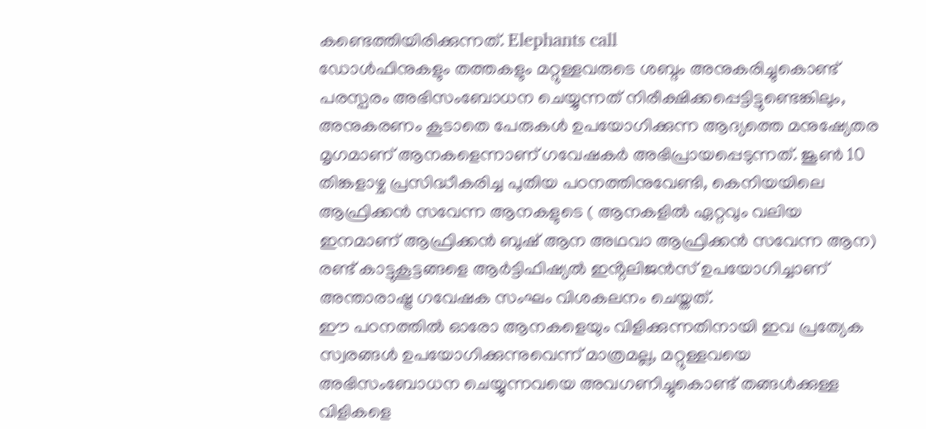കണ്ടെത്തിയിരിക്കുന്നത്. Elephants call
ഡോൾഫിനുകളും തത്തകളും മറ്റുള്ളവരുടെ ശബ്ദം അനുകരിച്ചുകൊണ്ട് പരസ്പരം അഭിസംബോധന ചെയ്യുന്നത് നിരീക്ഷിക്കപ്പെട്ടിട്ടുണ്ടെങ്കിലും, അനുകരണം കൂടാതെ പേരുകൾ ഉപയോഗിക്കുന്ന ആദ്യത്തെ മനുഷ്യേതര മൃഗമാണ് ആനകളെന്നാണ് ഗവേഷകർ അഭിപ്രായപ്പെടുന്നത്. ജൂൺ 10 തിങ്കളാഴ്ച പ്രസിദ്ധീകരിച്ച പുതിയ പഠനത്തിനുവേണ്ടി, കെനിയയിലെ ആഫ്രിക്കൻ സവേന്ന ആനകളുടെ ( ആനകളിൽ ഏറ്റവും വലിയ ഇനമാണ് ആഫ്രിക്കൻ ബുഷ് ആന അഥവാ ആഫ്രിക്കൻ സവേന്ന ആന) രണ്ട് കാട്ടുകൂട്ടങ്ങളെ ആർട്ടിഫിഷ്യൽ ഇൻ്റലിജൻസ് ഉപയോഗിച്ചാണ് അന്താരാഷ്ട്ര ഗവേഷക സംഘം വിശകലനം ചെയ്തത്.
ഈ പഠനത്തിൽ ഓരോ ആനകളെയും വിളിക്കുന്നതിനായി ഇവ പ്രത്യേക സ്വരങ്ങൾ ഉപയോഗിക്കുന്നുവെന്ന് മാത്രമല്ല, മറ്റുള്ളവയെ അഭിസംബോധന ചെയ്യുന്നവയെ അവഗണിച്ചുകൊണ്ട് തങ്ങൾക്കുള്ള വിളികളെ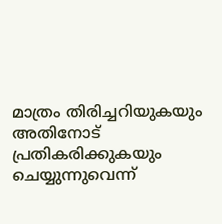മാത്രം തിരിച്ചറിയുകയും അതിനോട് പ്രതികരിക്കുകയും ചെയ്യുന്നുവെന്ന്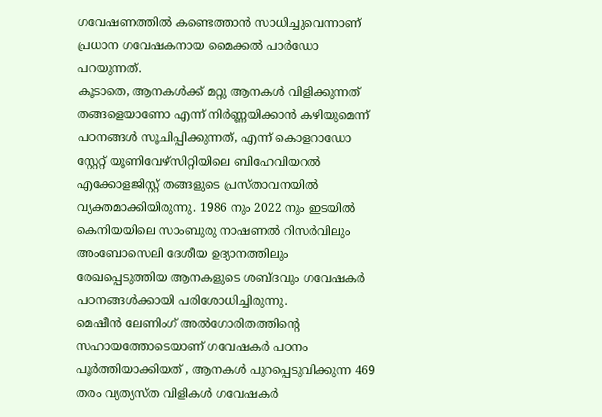ഗവേഷണത്തിൽ കണ്ടെത്താൻ സാധിച്ചുവെന്നാണ് പ്രധാന ഗവേഷകനായ മൈക്കൽ പാർഡോ പറയുന്നത്.
കൂടാതെ, ആനകൾക്ക് മറ്റു ആനകൾ വിളിക്കുന്നത് തങ്ങളെയാണോ എന്ന് നിർണ്ണയിക്കാൻ കഴിയുമെന്ന് പഠനങ്ങൾ സൂചിപ്പിക്കുന്നത്, എന്ന് കൊളറാഡോ സ്റ്റേറ്റ് യൂണിവേഴ്സിറ്റിയിലെ ബിഹേവിയറൽ എക്കോളജിസ്റ്റ് തങ്ങളുടെ പ്രസ്താവനയിൽ വ്യക്തമാക്കിയിരുന്നു. 1986 നും 2022 നും ഇടയിൽ കെനിയയിലെ സാംബുരു നാഷണൽ റിസർവിലും അംബോസെലി ദേശീയ ഉദ്യാനത്തിലും രേഖപ്പെടുത്തിയ ആനകളുടെ ശബ്ദവും ഗവേഷകർ പഠനങ്ങൾക്കായി പരിശോധിച്ചിരുന്നു.
മെഷീൻ ലേണിംഗ് അൽഗോരിതത്തിന്റെ സഹായത്തോടെയാണ് ഗവേഷകർ പഠനം പൂർത്തിയാക്കിയത് , ആനകൾ പുറപ്പെടുവിക്കുന്ന 469 തരം വ്യത്യസ്ത വിളികൾ ഗവേഷകർ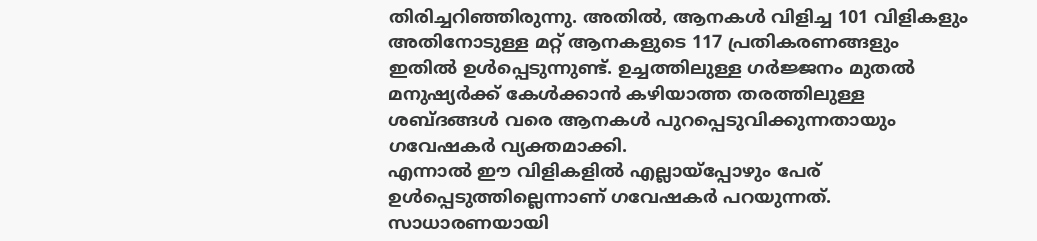തിരിച്ചറിഞ്ഞിരുന്നു. അതിൽ, ആനകൾ വിളിച്ച 101 വിളികളും അതിനോടുള്ള മറ്റ് ആനകളുടെ 117 പ്രതികരണങ്ങളും ഇതിൽ ഉൾപ്പെടുന്നുണ്ട്. ഉച്ചത്തിലുള്ള ഗർജ്ജനം മുതൽ മനുഷ്യർക്ക് കേൾക്കാൻ കഴിയാത്ത തരത്തിലുള്ള ശബ്ദങ്ങൾ വരെ ആനകൾ പുറപ്പെടുവിക്കുന്നതായും ഗവേഷകർ വ്യക്തമാക്കി.
എന്നാൽ ഈ വിളികളിൽ എല്ലായ്പ്പോഴും പേര് ഉൾപ്പെടുത്തില്ലെന്നാണ് ഗവേഷകർ പറയുന്നത്. സാധാരണയായി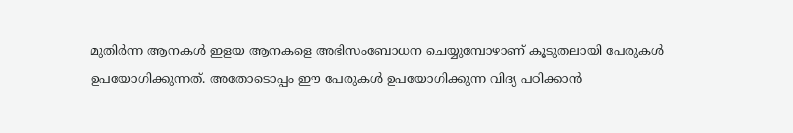മുതിർന്ന ആനകൾ ഇളയ ആനകളെ അഭിസംബോധന ചെയ്യുമ്പോഴാണ് കൂടുതലായി പേരുകൾ ഉപയോഗിക്കുന്നത്. അതോടൊപ്പം ഈ പേരുകൾ ഉപയോഗിക്കുന്ന വിദ്യ പഠിക്കാൻ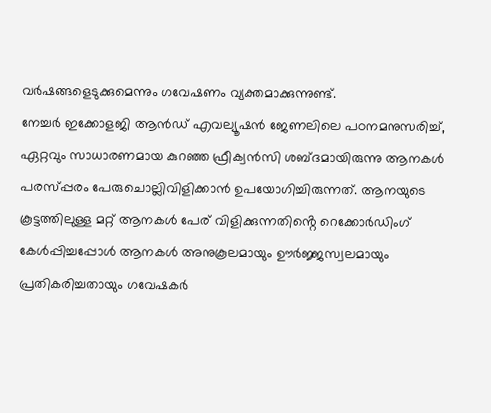വർഷങ്ങളെടുക്കുമെന്നും ഗവേഷണം വ്യക്തമാക്കുന്നുണ്ട്.
നേച്ചർ ഇക്കോളജി ആൻഡ് എവല്യൂഷൻ ജേണലിലെ പഠനമനുസരിച്ച്, ഏറ്റവും സാധാരണമായ കുറഞ്ഞ ഫ്രീക്വൻസി ശബ്ദമായിരുന്നു ആനകൾ പരസ്പ്പരം പേരുചൊല്ലിവിളിക്കാൻ ഉപയോഗിച്ചിരുന്നത്. ആനയുടെ കൂട്ടത്തിലുള്ള മറ്റ് ആനകൾ പേര് വിളിക്കുന്നതിൻ്റെ റെക്കോർഡിംഗ് കേൾപ്പിച്ചപ്പോൾ ആനകൾ അനുകൂലമായും ഊർജ്ജസ്വലമായും പ്രതികരിച്ചതായും ഗവേഷകർ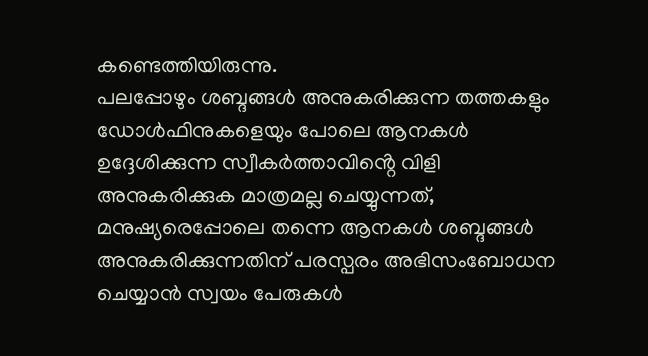കണ്ടെത്തിയിരുന്നു.
പലപ്പോഴും ശബ്ദങ്ങൾ അനുകരിക്കുന്ന തത്തകളും ഡോൾഫിനുകളെയും പോലെ ആനകൾ ഉദ്ദേശിക്കുന്ന സ്വീകർത്താവിൻ്റെ വിളി അനുകരിക്കുക മാത്രമല്ല ചെയ്യുന്നത്, മനുഷ്യരെപ്പോലെ തന്നെ ആനകൾ ശബ്ദങ്ങൾ അനുകരിക്കുന്നതിന് പരസ്പരം അഭിസംബോധന ചെയ്യാൻ സ്വയം പേരുകൾ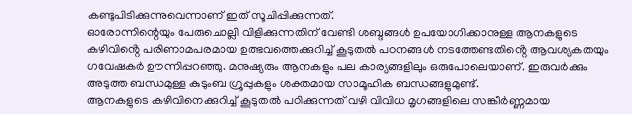കണ്ടുപിടിക്കുന്നുവെന്നാണ് ഇത് സൂചിപ്പിക്കുന്നത്.
ഓരോന്നിന്റെയും പേരുചൊല്ലി വിളിക്കുന്നതിന് വേണ്ടി ശബ്ദങ്ങൾ ഉപയോഗിക്കാനുള്ള ആനകളുടെ കഴിവിൻ്റെ പരിണാമപരമായ ഉത്ഭവത്തെക്കുറിച്ച് കൂടുതൽ പഠനങ്ങൾ നടത്തേണ്ടതിൻ്റെ ആവശ്യകതയും ഗവേഷകർ ഊന്നിപ്പറഞ്ഞു. മനുഷ്യരും ആനകളും പല കാര്യങ്ങളിലും ഒരുപോലെയാണ്. ഇരുവർക്കും അടുത്ത ബന്ധമുള്ള കുടുംബ ഗ്രൂപ്പുകളും ശക്തമായ സാമൂഹിക ബന്ധങ്ങളുമുണ്ട്.
ആനകളുടെ കഴിവിനെക്കുറിച്ച് കൂടുതൽ പഠിക്കുന്നത് വഴി വിവിധ മൃഗങ്ങളിലെ സങ്കീർണ്ണമായ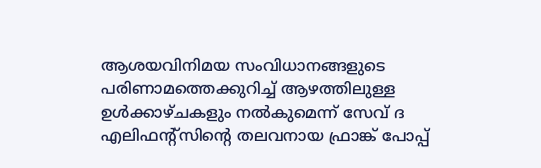ആശയവിനിമയ സംവിധാനങ്ങളുടെ പരിണാമത്തെക്കുറിച്ച് ആഴത്തിലുള്ള ഉൾക്കാഴ്ചകളും നൽകുമെന്ന് സേവ് ദ എലിഫൻ്റ്സിൻ്റെ തലവനായ ഫ്രാങ്ക് പോപ്പ്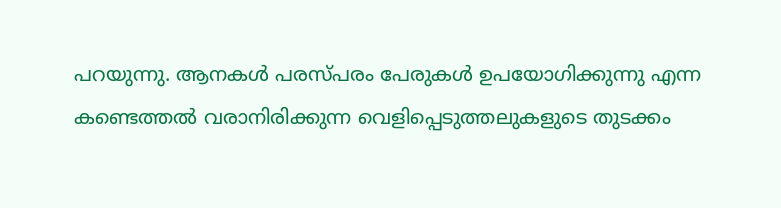പറയുന്നു. ആനകൾ പരസ്പരം പേരുകൾ ഉപയോഗിക്കുന്നു എന്ന കണ്ടെത്തൽ വരാനിരിക്കുന്ന വെളിപ്പെടുത്തലുകളുടെ തുടക്കം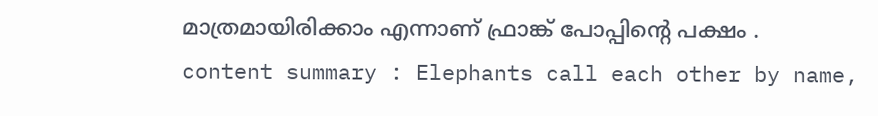മാത്രമായിരിക്കാം എന്നാണ് ഫ്രാങ്ക് പോപ്പിന്റെ പക്ഷം .
content summary : Elephants call each other by name,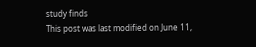study finds
This post was last modified on June 11,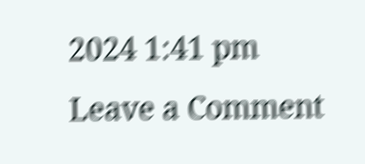2024 1:41 pm
Leave a Comment